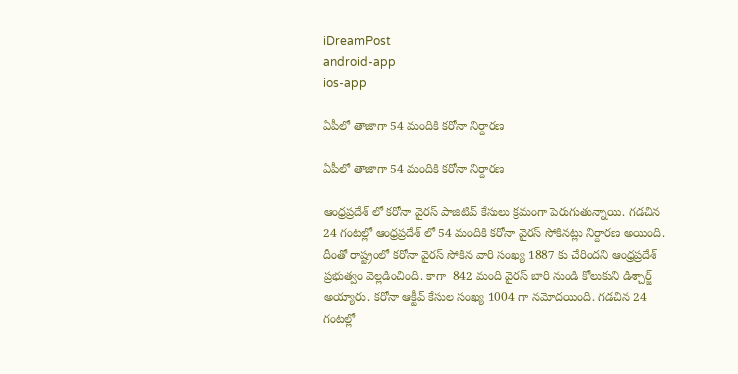iDreamPost
android-app
ios-app

ఏపీలో తాజాగా 54 మందికి కరోనా నిర్దారణ

ఏపీలో తాజాగా 54 మందికి కరోనా నిర్దారణ

ఆంధ్రప్రదేశ్ లో కరోనా వైరస్ పాజిటివ్ కేసులు క్రమంగా పెరుగుతున్నాయి. గడచిన 24 గంటల్లో ఆంధ్రప్రదేశ్ లో 54 మందికి కరోనా వైరస్ సోకినట్లు నిర్దారణ అయింది. దీంతో రాష్ట్రంలో కరోనా వైరస్ సోకిన వారి సంఖ్య 1887 కు చేరిందని ఆంధ్రప్రదేశ్ ప్రభుత్వం వెల్లడించింది. కాగా  842 మంది వైరస్ బారి నుండి కోలుకుని డిశ్చార్జ్ అయ్యారు. కరోనా ఆక్టీవ్ కేసుల సంఖ్య 1004 గా నమోదయింది. గడచిన 24 గంటల్లో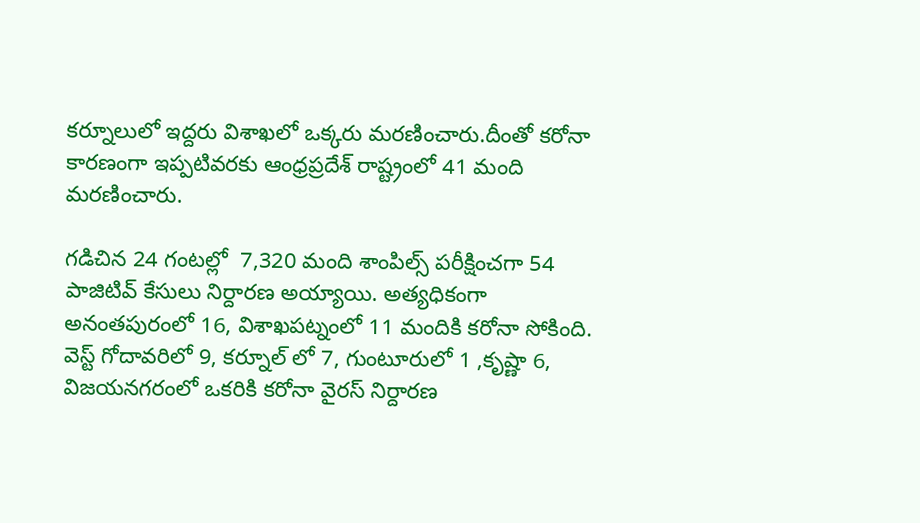కర్నూలులో ఇద్దరు విశాఖలో ఒక్కరు మరణించారు.దీంతో కరోనా కారణంగా ఇప్పటివరకు ఆంధ్రప్రదేశ్ రాష్ట్రంలో 41 మంది మరణించారు.

గడిచిన 24 గంటల్లో  7,320 మంది శాంపిల్స్‌ పరీక్షించగా 54 పాజిటివ్‌ కేసులు నిర్దారణ అయ్యాయి. అత్యధికంగా అనంతపురంలో 16, విశాఖపట్నంలో 11 మందికి కరోనా సోకింది. వెస్ట్ గోదావరిలో 9, కర్నూల్ లో 7, గుంటూరులో 1 ,కృష్ణా 6, విజయనగరంలో ఒకరికి కరోనా వైరస్ నిర్దారణ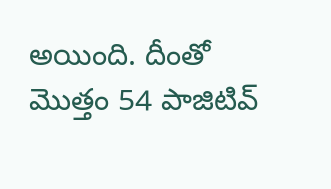అయింది. దీంతో మొత్తం 54 పాజిటివ్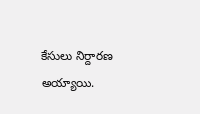కేసులు నిర్దారణ అయ్యాయి.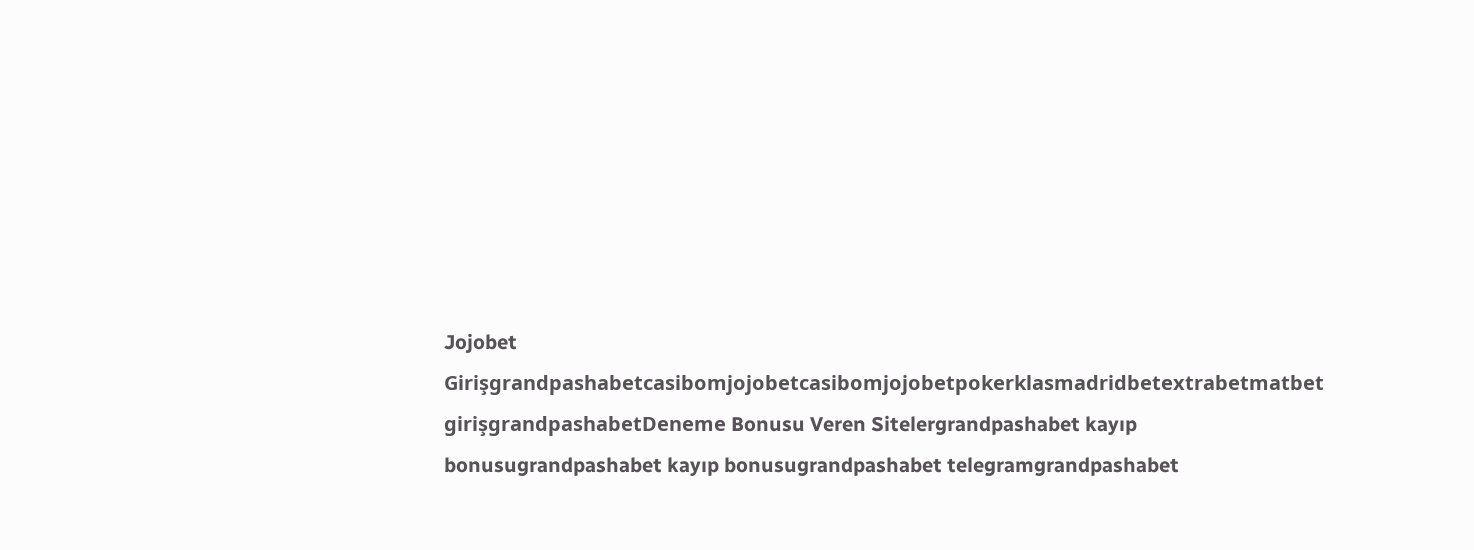Jojobet Girişgrandpashabetcasibomjojobetcasibomjojobetpokerklasmadridbetextrabetmatbet girişgrandpashabetDeneme Bonusu Veren Sitelergrandpashabet kayıp bonusugrandpashabet kayıp bonusugrandpashabet telegramgrandpashabet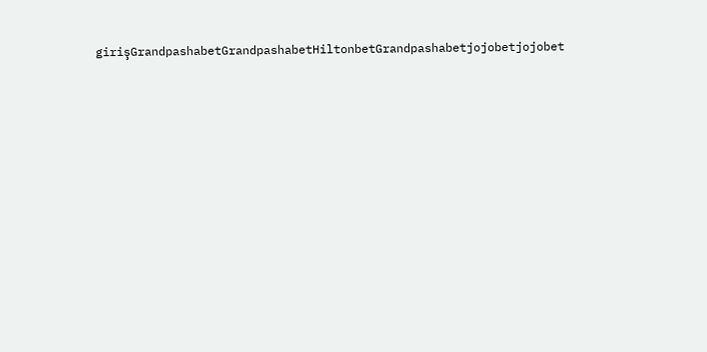girişGrandpashabetGrandpashabetHiltonbetGrandpashabetjojobetjojobet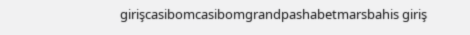girişcasibomcasibomgrandpashabetmarsbahis giriş